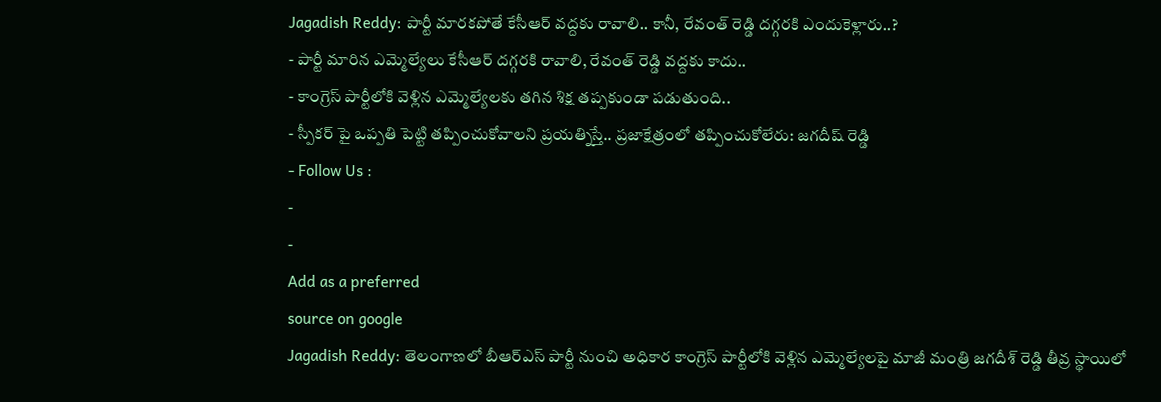Jagadish Reddy: పార్టీ మారకపోతే కేసీఆర్ వద్దకు రావాలి.. కానీ, రేవంత్ రెడ్డి దగ్గరకి ఎందుకెళ్లారు..?
- పార్టీ మారిన ఎమ్మెల్యేలు కేసీఆర్ దగ్గరకి రావాలి, రేవంత్ రెడ్డి వద్దకు కాదు..
- కాంగ్రెస్ పార్టీలోకి వెళ్లిన ఎమ్మెల్యేలకు తగిన శిక్ష తప్పకుండా పడుతుంది..
- స్పీకర్ పై ఒప్పతి పెట్టి తప్పించుకోవాలని ప్రయత్నిస్తే.. ప్రజాక్షేత్రంలో తప్పించుకోలేరు: జగదీష్ రెడ్డి
- Follow Us :
-
-
Add as a preferred
source on google
Jagadish Reddy: తెలంగాణలో బీఆర్ఎస్ పార్టీ నుంచి అధికార కాంగ్రెస్ పార్టీలోకి వెళ్లిన ఎమ్మెల్యేలపై మాజీ మంత్రి జగదీశ్ రెడ్డి తీవ్ర స్థాయిలో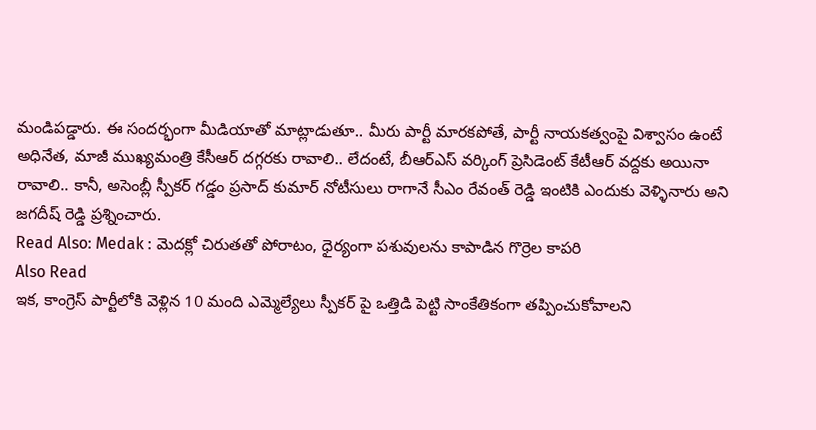మండిపడ్డారు. ఈ సందర్భంగా మీడియాతో మాట్లాడుతూ.. మీరు పార్టీ మారకపోతే, పార్టీ నాయకత్వంపై విశ్వాసం ఉంటే అధినేత, మాజీ ముఖ్యమంత్రి కేసీఆర్ దగ్గరకు రావాలి.. లేదంటే, బీఆర్ఎస్ వర్కింగ్ ప్రెసిడెంట్ కేటీఆర్ వద్దకు అయినా రావాలి.. కానీ, అసెంబ్లీ స్పీకర్ గడ్డం ప్రసాద్ కుమార్ నోటీసులు రాగానే సీఎం రేవంత్ రెడ్డి ఇంటికి ఎందుకు వెళ్ళినారు అని జగదీష్ రెడ్డి ప్రశ్నించారు.
Read Also: Medak : మెదక్లో చిరుతతో పోరాటం, ధైర్యంగా పశువులను కాపాడిన గొర్రెల కాపరి
Also Read
ఇక, కాంగ్రెస్ పార్టీలోకి వెళ్లిన 10 మంది ఎమ్మెల్యేలు స్పీకర్ పై ఒత్తిడి పెట్టి సాంకేతికంగా తప్పించుకోవాలని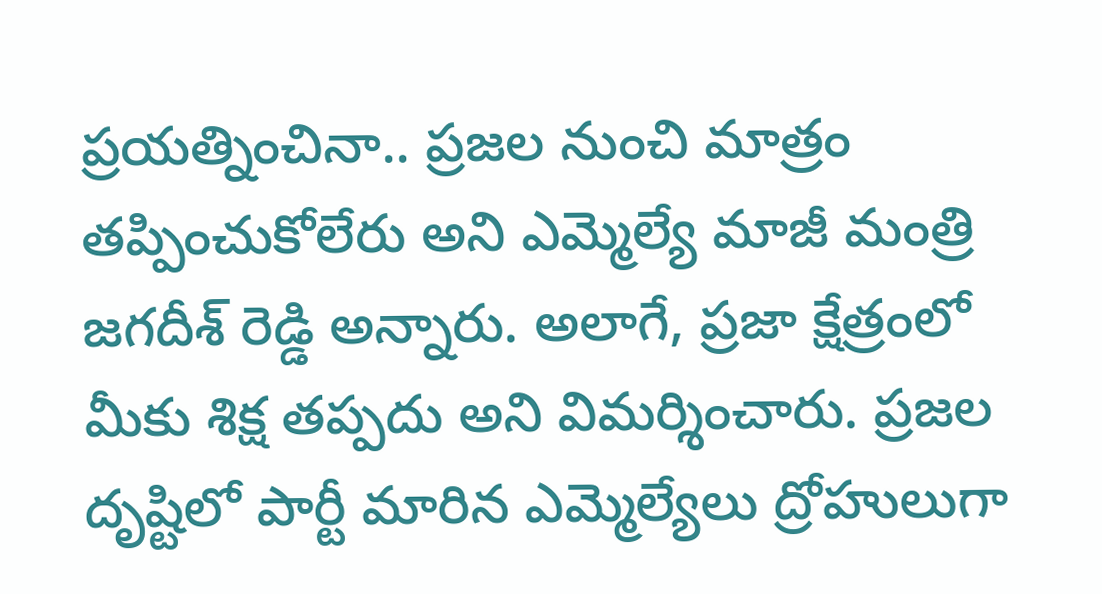ప్రయత్నించినా.. ప్రజల నుంచి మాత్రం తప్పించుకోలేరు అని ఎమ్మెల్యే మాజీ మంత్రి జగదీశ్ రెడ్డి అన్నారు. అలాగే, ప్రజా క్షేత్రంలో మీకు శిక్ష తప్పదు అని విమర్శించారు. ప్రజల దృష్టిలో పార్టీ మారిన ఎమ్మెల్యేలు ద్రోహులుగా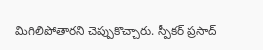మిగిలిపోతారని చెప్పుకొచ్చారు. స్పీకర్ ప్రసాద్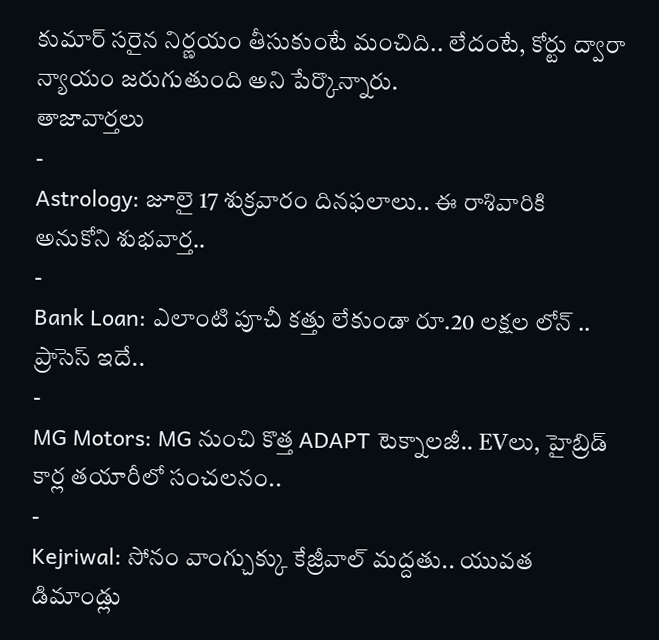కుమార్ సరైన నిర్ణయం తీసుకుంటే మంచిది.. లేదంటే, కోర్టు ద్వారా న్యాయం జరుగుతుంది అని పేర్కొన్నారు.
తాజావార్తలు
-
Astrology: జూలై 17 శుక్రవారం దినఫలాలు.. ఈ రాశివారికి అనుకోని శుభవార్త..
-
Bank Loan: ఎలాంటి పూచీ కత్తు లేకుండా రూ.20 లక్షల లోన్ .. ప్రాసెస్ ఇదే..
-
MG Motors: MG నుంచి కొత్త ADAPT టెక్నాలజీ.. EVలు, హైబ్రిడ్ కార్ల తయారీలో సంచలనం..
-
Kejriwal: సోనం వాంగ్చుక్కు కేజ్రీవాల్ మద్దతు.. యువత డిమాండ్లు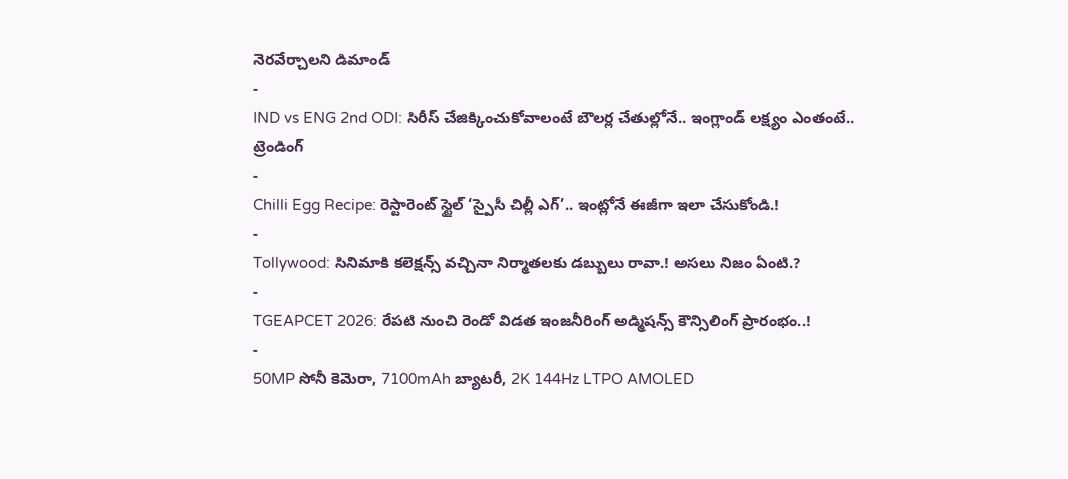నెరవేర్చాలని డిమాండ్
-
IND vs ENG 2nd ODI: సిరీస్ చేజిక్కించుకోవాలంటే బౌలర్ల చేతుల్లోనే.. ఇంగ్లాండ్ లక్ష్యం ఎంతంటే..
ట్రెండింగ్
-
Chilli Egg Recipe: రెస్టారెంట్ స్టైల్ ‘స్పైసీ చిల్లీ ఎగ్’.. ఇంట్లోనే ఈజీగా ఇలా చేసుకోండి.!
-
Tollywood: సినిమాకి కలెక్షన్స్ వచ్చినా నిర్మాతలకు డబ్బులు రావా.! అసలు నిజం ఏంటి.?
-
TGEAPCET 2026: రేపటి నుంచి రెండో విడత ఇంజనీరింగ్ అడ్మిషన్స్ కౌన్సిలింగ్ ప్రారంభం..!
-
50MP సోనీ కెమెరా, 7100mAh బ్యాటరీ, 2K 144Hz LTPO AMOLED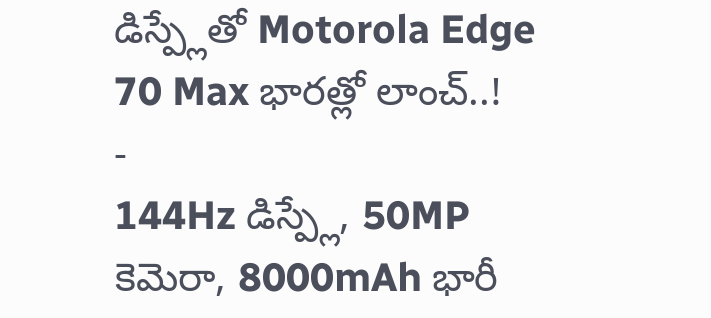డిస్ప్లేతో Motorola Edge 70 Max భారత్లో లాంచ్..!
-
144Hz డిస్ప్లే, 50MP కెమెరా, 8000mAh భారీ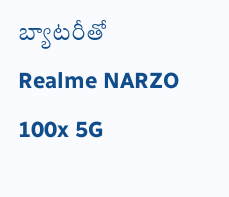బ్యాటరీతో Realme NARZO 100x 5G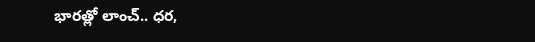భారత్లో లాంచ్.. ధర,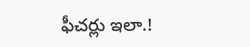ఫీచర్లు ఇలా.!